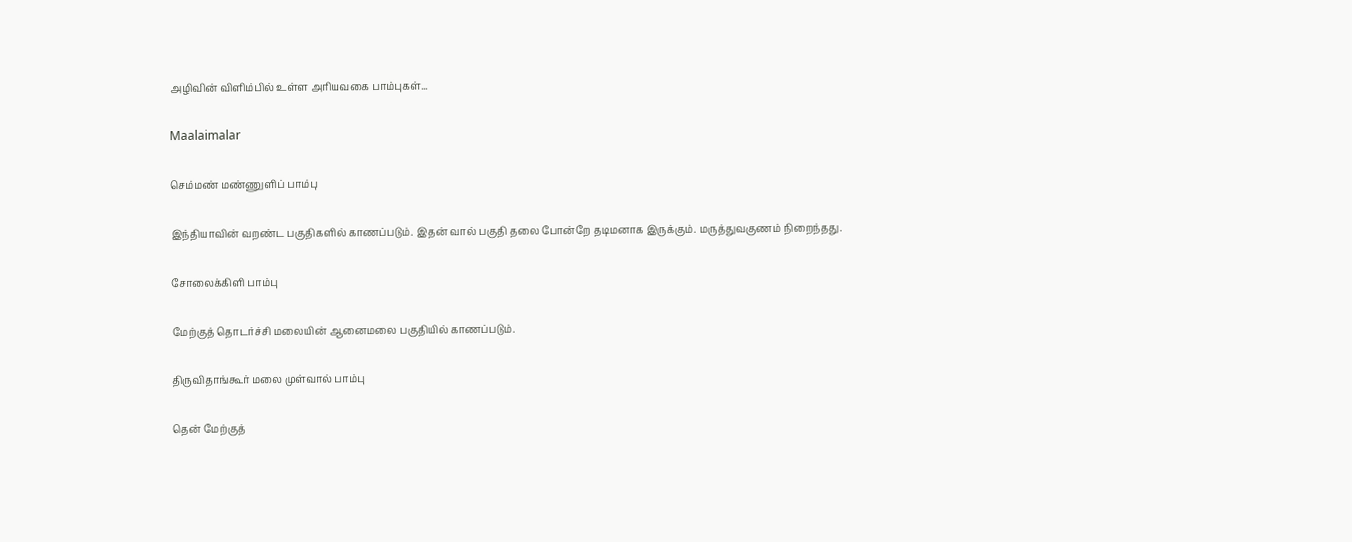அழிவின் விளிம்பில் உள்ள அரியவகை பாம்புகள்...

Maalaimalar

செம்மண் மண்ணுளிப் பாம்பு

இந்தியாவின் வறண்ட பகுதிகளில் காணப்படும். இதன் வால் பகுதி தலை போன்றே தடிமனாக இருக்கும். மருத்துவகுணம் நிறைந்தது.

சோலைக்கிளி பாம்பு

மேற்குத் தொடர்ச்சி மலையின் ஆனைமலை பகுதியில் காணப்படும்.

திருவிதாங்கூர் மலை முள்வால் பாம்பு

தென் மேற்குத்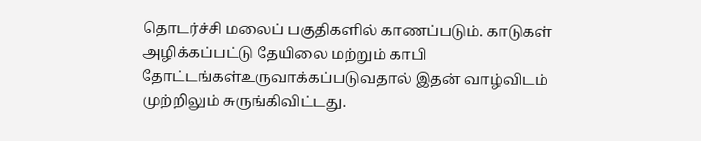தொடர்ச்சி மலைப் பகுதிகளில் காணப்படும். காடுகள் அழிக்கப்பட்டு தேயிலை மற்றும் காபி தோட்டங்கள்உருவாக்கப்படுவதால் இதன் வாழ்விடம் முற்றிலும் சுருங்கிவிட்டது.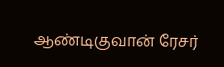ஆண்டிகுவான் ரேசர்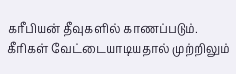கரீபியன் தீவுகளில் காணப்படும். கீரிகள் வேட்டையாடியதால் முற்றிலும்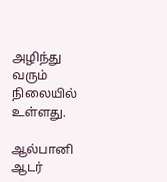அழிந்து வரும் நிலையில் உள்ளது.

ஆல்பானி ஆடர்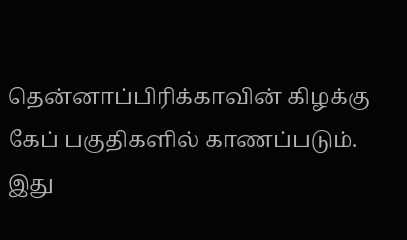தென்னாப்பிரிக்காவின் கிழக்கு கேப் பகுதிகளில் காணப்படும். இது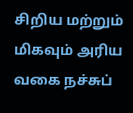சிறிய மற்றும் மிகவும் அரிய வகை நச்சுப்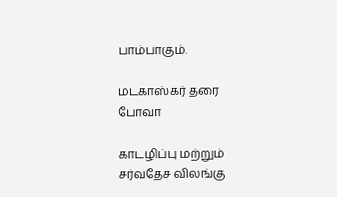பாம்பாகும்.

மடகாஸ்கர் தரை போவா

காடழிப்பு மற்றும் சர்வதேச விலங்கு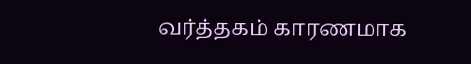வர்த்தகம் காரணமாக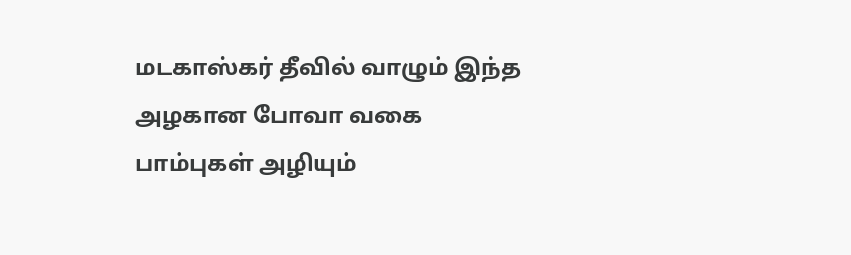மடகாஸ்கர் தீவில் வாழும் இந்த அழகான போவா வகை பாம்புகள் அழியும்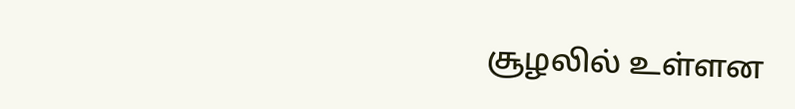சூழலில் உள்ளன